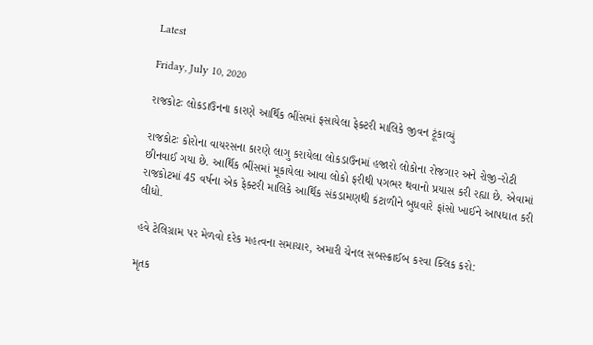Latest

Friday, July 10, 2020

રાજકોટઃ લોકડાઉનના કારણે આર્થિક ભીંસમાં ફસાયેલા ફેક્ટરી માલિકે જીવન ટૂંકાવ્યું

રાજકોટઃ કોરોના વાયરસના કારણે લાગુ કરાયેલા લોકડાઉનમાં હજારો લોકોના રોજગાર અને રોજી-રોટી છીનવાઈ ગયા છે. આર્થિક ભીંસમાં મૂકાયેલા આવા લોકો ફરીથી પગભર થવાનો પ્રયાસ કરી રહ્યા છે. એવામાં રાજકોટમાં 45 વર્ષના એક ફેક્ટરી માલિકે આર્થિક સંકડામણથી કંટાળીને બુધવારે ફાંસો ખાઈને આપઘાત કરી લીધો.

હવે ટેલિગ્રામ પર મેળવો દરેક મહત્વના સમાચાર, અમારી ચેનલ સબસ્ક્રાઈબ કરવા ક્લિક કરો:

મૃતક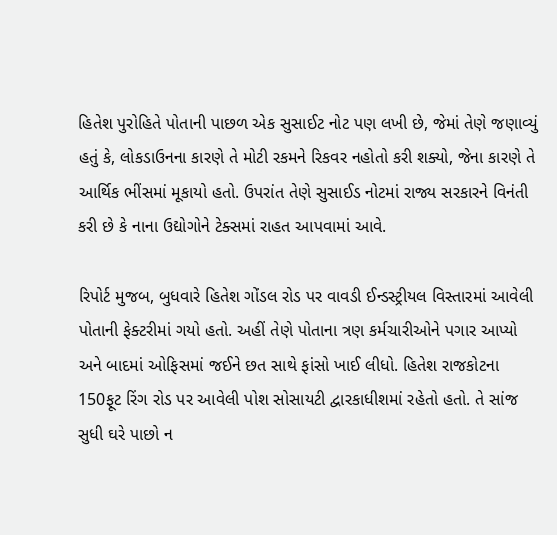હિતેશ પુરોહિતે પોતાની પાછળ એક સુસાઈટ નોટ પણ લખી છે, જેમાં તેણે જણાવ્યું હતું કે, લોકડાઉનના કારણે તે મોટી રકમને રિકવર નહોતો કરી શક્યો, જેના કારણે તે આર્થિક ભીંસમાં મૂકાયો હતો. ઉપરાંત તેણે સુસાઈડ નોટમાં રાજ્ય સરકારને વિનંતી કરી છે કે નાના ઉદ્યોગોને ટેક્સમાં રાહત આપવામાં આવે.

રિપોર્ટ મુજબ, બુધવારે હિતેશ ગોંડલ રોડ પર વાવડી ઈન્ડસ્ટ્રીયલ વિસ્તારમાં આવેલી પોતાની ફેક્ટરીમાં ગયો હતો. અહીં તેણે પોતાના ત્રણ કર્મચારીઓને પગાર આપ્યો અને બાદમાં ઓફિસમાં જઈને છત સાથે ફાંસો ખાઈ લીધો. હિતેશ રાજકોટના 150ફૂટ રિંગ રોડ પર આવેલી પોશ સોસાયટી દ્વારકાધીશમાં રહેતો હતો. તે સાંજ સુધી ઘરે પાછો ન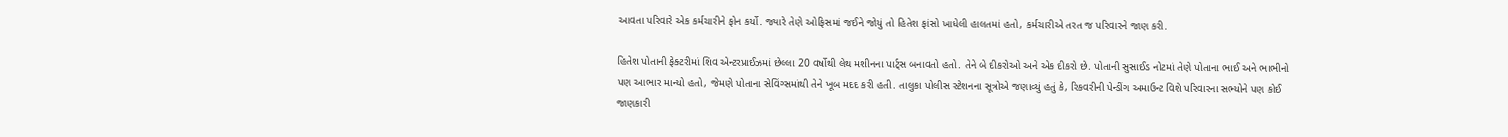આવતા પરિવારે એક કર્મચારીને ફોન કર્યો. જ્યારે તેણે ઓફિસમાં જઈને જોયું તો હિતેશ ફાંસો ખાધેલી હાલતમાં હતો, કર્મચારીએ તરત જ પરિવારને જાણ કરી.

હિતેશ પોતાની ફેક્ટરીમાં શિવ એન્ટરપ્રાઈઝમાં છેલ્લા 20 વર્ષોથી લેથ મશીનના પાર્ટ્સ બનાવતો હતો. તેને બે દીકરોઓ અને એક દીકરો છે. પોતાની સુસાઈડ નોટમાં તેણે પોતાના ભાઈ અને ભાભીનો પણ આભાર માન્યો હતો, જેમણે પોતાના સેવિંગ્સમાંથી તેને ખૂબ મદદ કરી હતી. તાલુકા પોલીસ સ્ટેશનના સૂત્રોએ જણાવ્યું હતું કે, રિકવરીની પેન્ડીંગ અમાઉન્ટ વિશે પરિવારના સભ્યોને પણ કોઈ જાણકારી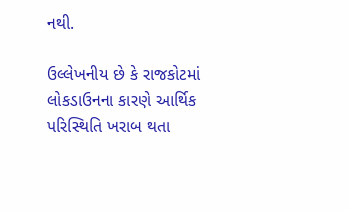નથી.

ઉલ્લેખનીય છે કે રાજકોટમાં લોકડાઉનના કારણે આર્થિક પરિસ્થિતિ ખરાબ થતા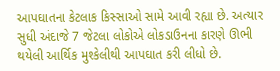આપઘાતના કેટલાક કિસ્સાઓ સામે આવી રહ્યા છે. અત્યાર સુધી અંદાજે 7 જેટલા લોકોએ લોકડાઉનના કારણે ઊભી થયેલી આર્થિક મુશ્કેલીથી આપઘાત કરી લીધો છે.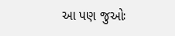આ પણ જુઓઃ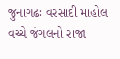જુનાગઢઃ વરસાદી માહોલ વચ્ચે જંગલનો રાજા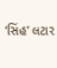‘સિંહ’ લટાર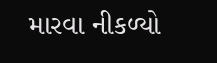મારવા નીકળ્યો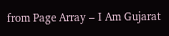from Page Array – I Am Gujarat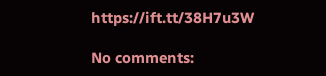https://ift.tt/38H7u3W

No comments: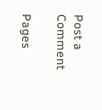Post a Comment

Pages